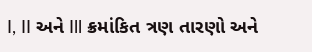I, II અને Ill ક્રમાંકિત ત્રણ તારણો અને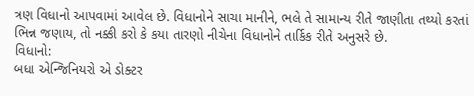ત્રણ વિધાનો આપવામાં આવેલ છે. વિધાનોને સાચા માનીને, ભલે તે સામાન્ય રીતે જાણીતા તથ્યો કરતાં ભિન્ન જણાય, તો નક્કી કરો કે કયા તારણો નીચેના વિધાનોને તાર્કિક રીતે અનુસરે છે.
વિધાનો:
બધા એન્જિનિયરો એ ડોક્ટર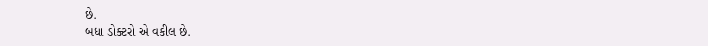છે.
બધા ડોક્ટરો એ વકીલ છે.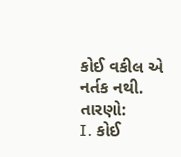કોઈ વકીલ એ નર્તક નથી.
તારણો:
I. કોઈ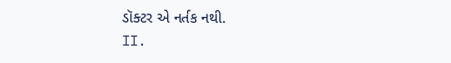ડૉક્ટર એ નર્તક નથી.
II.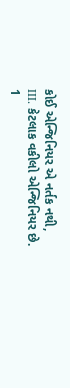કોઈ એન્જિનિયર એ નર્તક નથી,
III. કેટલાક વકીલો એન્જિનિયર છે.
1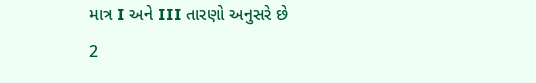માત્ર I અને III તારણો અનુસરે છે
2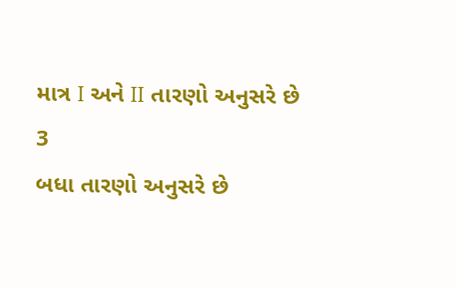માત્ર I અને II તારણો અનુસરે છે
3
બધા તારણો અનુસરે છે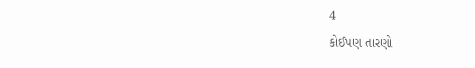4
કોઈપણ તારણો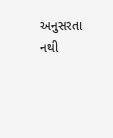અનુસરતા નથી